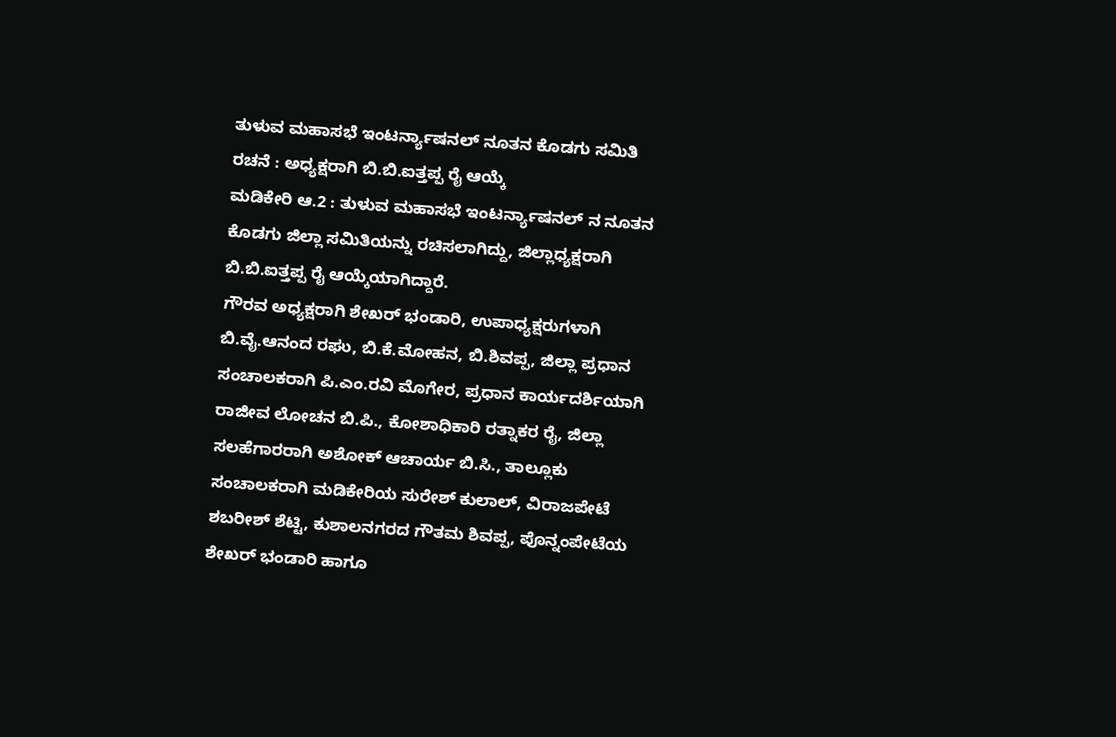ತುಳುವ ಮಹಾಸಭೆ ಇಂಟರ್ನ್ಯಾಷನಲ್ ನೂತನ ಕೊಡಗು ಸಮಿತಿ ರಚನೆ : ಅಧ್ಯಕ್ಷರಾಗಿ ಬಿ.ಬಿ.ಐತ್ತಪ್ಪ ರೈ ಆಯ್ಕೆ
ಮಡಿಕೇರಿ ಆ.2 : ತುಳುವ ಮಹಾಸಭೆ ಇಂಟರ್ನ್ಯಾಷನಲ್ ನ ನೂತನ ಕೊಡಗು ಜಿಲ್ಲಾ ಸಮಿತಿಯನ್ನು ರಚಿಸಲಾಗಿದ್ದು, ಜಿಲ್ಲಾಧ್ಯಕ್ಷರಾಗಿ ಬಿ.ಬಿ.ಐತ್ತಪ್ಪ ರೈ ಆಯ್ಕೆಯಾಗಿದ್ದಾರೆ.
ಗೌರವ ಅಧ್ಯಕ್ಷರಾಗಿ ಶೇಖರ್ ಭಂಡಾರಿ, ಉಪಾಧ್ಯಕ್ಷರುಗಳಾಗಿ ಬಿ.ವೈ.ಆನಂದ ರಘು, ಬಿ.ಕೆ.ಮೋಹನ, ಬಿ.ಶಿವಪ್ಪ, ಜಿಲ್ಲಾ ಪ್ರಧಾನ ಸಂಚಾಲಕರಾಗಿ ಪಿ.ಎಂ.ರವಿ ಮೊಗೇರ, ಪ್ರಧಾನ ಕಾರ್ಯದರ್ಶಿಯಾಗಿ ರಾಜೀವ ಲೋಚನ ಬಿ.ಪಿ., ಕೋಶಾಧಿಕಾರಿ ರತ್ನಾಕರ ರೈ, ಜಿಲ್ಲಾ ಸಲಹೆಗಾರರಾಗಿ ಅಶೋಕ್ ಆಚಾರ್ಯ ಬಿ.ಸಿ., ತಾಲ್ಲೂಕು ಸಂಚಾಲಕರಾಗಿ ಮಡಿಕೇರಿಯ ಸುರೇಶ್ ಕುಲಾಲ್, ವಿರಾಜಪೇಟೆ ಶಬರೀಶ್ ಶೆಟ್ಟಿ, ಕುಶಾಲನಗರದ ಗೌತಮ ಶಿವಪ್ಪ, ಪೊನ್ನಂಪೇಟೆಯ ಶೇಖರ್ ಭಂಡಾರಿ ಹಾಗೂ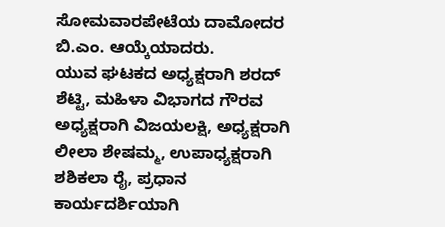ಸೋಮವಾರಪೇಟೆಯ ದಾಮೋದರ ಬಿ.ಎಂ. ಆಯ್ಕೆಯಾದರು.
ಯುವ ಘಟಕದ ಅಧ್ಯಕ್ಷರಾಗಿ ಶರದ್ ಶೆಟ್ಟಿ, ಮಹಿಳಾ ವಿಭಾಗದ ಗೌರವ ಅಧ್ಯಕ್ಷರಾಗಿ ವಿಜಯಲಕ್ಷಿ, ಅಧ್ಯಕ್ಷರಾಗಿ ಲೀಲಾ ಶೇಷಮ್ಮ, ಉಪಾಧ್ಯಕ್ಷರಾಗಿ ಶಶಿಕಲಾ ರೈ, ಪ್ರಧಾನ ಕಾರ್ಯದರ್ಶಿಯಾಗಿ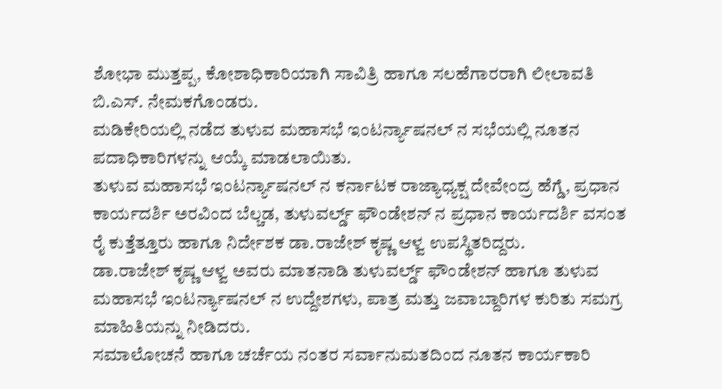ಶೋಭಾ ಮುತ್ತಪ್ಪ, ಕೋಶಾಧಿಕಾರಿಯಾಗಿ ಸಾವಿತ್ರಿ ಹಾಗೂ ಸಲಹೆಗಾರರಾಗಿ ಲೀಲಾವತಿ ಬಿ.ಎಸ್. ನೇಮಕಗೊಂಡರು.
ಮಡಿಕೇರಿಯಲ್ಲಿ ನಡೆದ ತುಳುವ ಮಹಾಸಭೆ ಇಂಟರ್ನ್ಯಾಷನಲ್ ನ ಸಭೆಯಲ್ಲಿ ನೂತನ ಪದಾಧಿಕಾರಿಗಳನ್ನು ಆಯ್ಕೆ ಮಾಡಲಾಯಿತು.
ತುಳುವ ಮಹಾಸಭೆ ಇಂಟರ್ನ್ಯಾಷನಲ್ ನ ಕರ್ನಾಟಕ ರಾಜ್ಯಾಧ್ಯಕ್ಷ ದೇವೇಂದ್ರ ಹೆಗ್ಡೆ, ಪ್ರಧಾನ ಕಾರ್ಯದರ್ಶಿ ಅರವಿಂದ ಬೆಲ್ಚಡ, ತುಳುವರ್ಲ್ಡ್ ಫೌಂಡೇಶನ್ ನ ಪ್ರಧಾನ ಕಾರ್ಯದರ್ಶಿ ವಸಂತ ರೈ ಕುತ್ತೆತ್ತೂರು ಹಾಗೂ ನಿರ್ದೇಶಕ ಡಾ.ರಾಜೇಶ್ ಕೃಷ್ಣ ಆಳ್ವ ಉಪಸ್ಥಿತರಿದ್ದರು.
ಡಾ.ರಾಜೇಶ್ ಕೃಷ್ಣ ಆಳ್ವ ಅವರು ಮಾತನಾಡಿ ತುಳುವರ್ಲ್ಡ್ ಫೌಂಡೇಶನ್ ಹಾಗೂ ತುಳುವ ಮಹಾಸಭೆ ಇಂಟರ್ನ್ಯಾಷನಲ್ ನ ಉದ್ದೇಶಗಳು, ಪಾತ್ರ ಮತ್ತು ಜವಾಬ್ದಾರಿಗಳ ಕುರಿತು ಸಮಗ್ರ ಮಾಹಿತಿಯನ್ನು ನೀಡಿದರು.
ಸಮಾಲೋಚನೆ ಹಾಗೂ ಚರ್ಚೆಯ ನಂತರ ಸರ್ವಾನುಮತದಿಂದ ನೂತನ ಕಾರ್ಯಕಾರಿ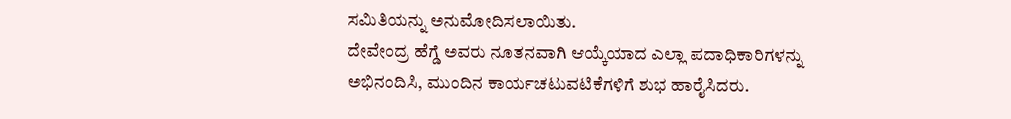ಸಮಿತಿಯನ್ನು ಅನುಮೋದಿಸಲಾಯಿತು.
ದೇವೇಂದ್ರ ಹೆಗ್ಡೆ ಅವರು ನೂತನವಾಗಿ ಆಯ್ಕೆಯಾದ ಎಲ್ಲಾ ಪದಾಧಿಕಾರಿಗಳನ್ನು ಅಭಿನಂದಿಸಿ, ಮುಂದಿನ ಕಾರ್ಯಚಟುವಟಿಕೆಗಳಿಗೆ ಶುಭ ಹಾರೈಸಿದರು.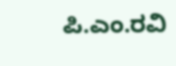ಪಿ.ಎಂ.ರವಿ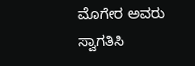ಮೊಗೇರ ಅವರು ಸ್ವಾಗತಿಸಿ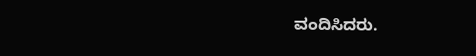ವಂದಿಸಿದರು.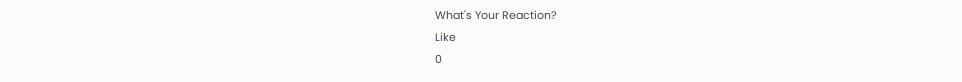What's Your Reaction?
Like
0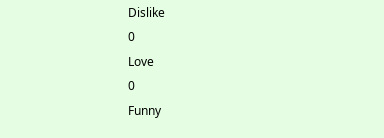Dislike
0
Love
0
Funny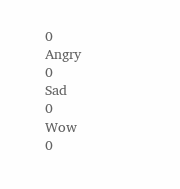0
Angry
0
Sad
0
Wow
0